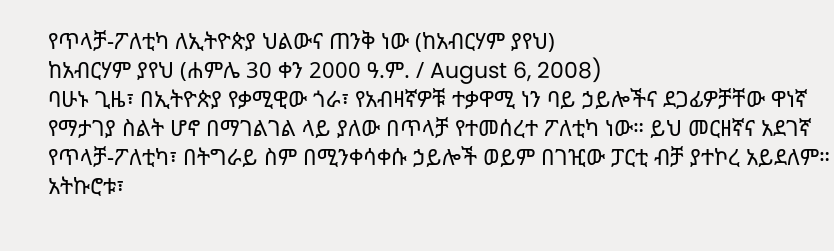የጥላቻ-ፖለቲካ ለኢትዮጵያ ህልውና ጠንቅ ነው (ከአብርሃም ያየህ)
ከአብርሃም ያየህ (ሐምሌ 30 ቀን 2000 ዓ.ም. / August 6, 2008)
ባሁኑ ጊዜ፣ በኢትዮጵያ የቃሚዊው ጎራ፣ የአብዛኛዎቹ ተቃዋሚ ነን ባይ ኃይሎችና ደጋፊዎቻቸው ዋነኛ የማታገያ ስልት ሆኖ በማገልገል ላይ ያለው በጥላቻ የተመሰረተ ፖለቲካ ነው። ይህ መርዘኛና አደገኛ የጥላቻ-ፖለቲካ፣ በትግራይ ስም በሚንቀሳቀሱ ኃይሎች ወይም በገዢው ፓርቲ ብቻ ያተኮረ አይደለም። አትኩሮቱ፣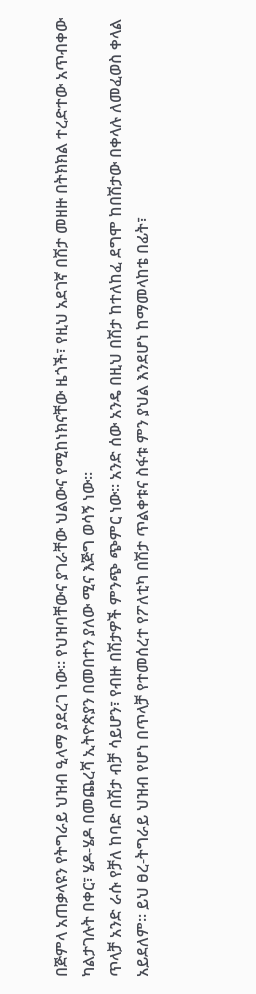በጅምላ አጠቃላዩን የትግራይ ህዝብ ዒላማ ያደረገ ነው። የህዝባቸውና ያገራቸው ህልውና የሚከነክናቸው ዜጎች፣ የዚህ አደገኛ በሽታ መዘዙ በትክክል ተረድተው አጥብቀው ካልታገሉት በቀር፣ ሄዶ-ሄዶ በመጨረሻ ኢትዮጵያን በመበተን ያለው ሚና እጅግ ወሳኝ ነው።
ጥላቻ አንድ ራሱ የቻለ ከባድ በሽታ ብቻ ሳይሆን፣ የብዙ በሽታዎች ምንጭ ጭምር ነው። አንድ ሰው አንዴ በዚህ በሽታ ከተለከፈ ደግሞ ከበሽታው በቀላሉ ለመፈወስ ቀላል አይደለም። ይህ ፀረ-ትግራይ ህዝብ የሆነ በጥላቻ የተመሰረተ የፖለቲካ በሽታ ጥልቀቱና ስፋቱ ምን ያህል እንደሆነ ከማመላከቴ በፊት፣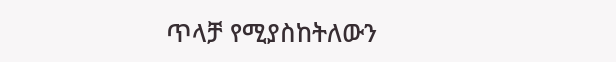ጥላቻ የሚያስከትለውን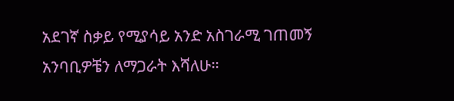አደገኛ ስቃይ የሚያሳይ አንድ አስገራሚ ገጠመኝ አንባቢዎቼን ለማጋራት እሻለሁ።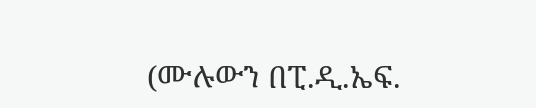(ሙሉውን በፒ.ዲ.ኤፍ.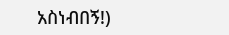አስነብበኝ!)